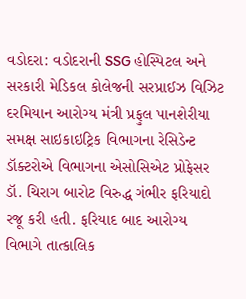વડોદરા: વડોદરાની SSG હોસ્પિટલ અને સરકારી મેડિકલ કોલેજની સરપ્રાઈઝ વિઝિટ દરમિયાન આરોગ્ય મંત્રી પ્રફુલ પાનશેરીયા સમક્ષ સાઇકાઇટ્રિક વિભાગના રેસિડેન્ટ ડૉક્ટરોએ વિભાગના એસોસિએટ પ્રોફેસર ડૉ. ચિરાગ બારોટ વિરુદ્ધ ગંભીર ફરિયાદો રજૂ કરી હતી. ફરિયાદ બાદ આરોગ્ય વિભાગે તાત્કાલિક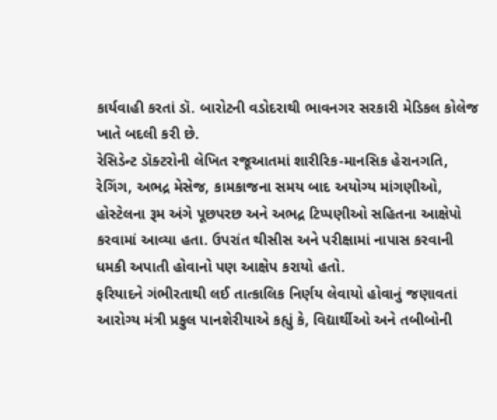કાર્યવાહી કરતાં ડૉ. બારોટની વડોદરાથી ભાવનગર સરકારી મેડિકલ કોલેજ ખાતે બદલી કરી છે.
રેસિડેન્ટ ડૉક્ટરોની લેખિત રજૂઆતમાં શારીરિક-માનસિક હેરાનગતિ, રેગિંગ, અભદ્ર મેસેજ, કામકાજના સમય બાદ અયોગ્ય માંગણીઓ, હોસ્ટેલના રૂમ અંગે પૂછપરછ અને અભદ્ર ટિપ્પણીઓ સહિતના આક્ષેપો કરવામાં આવ્યા હતા. ઉપરાંત થીસીસ અને પરીક્ષામાં નાપાસ કરવાની ધમકી અપાતી હોવાનો પણ આક્ષેપ કરાયો હતો.
ફરિયાદને ગંભીરતાથી લઈ તાત્કાલિક નિર્ણય લેવાયો હોવાનું જણાવતાં આરોગ્ય મંત્રી પ્રફુલ પાનશેરીયાએ કહ્યું કે, વિદ્યાર્થીઓ અને તબીબોની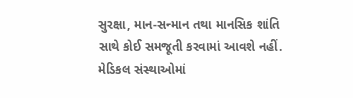સુરક્ષા, માન-સન્માન તથા માનસિક શાંતિ સાથે કોઈ સમજૂતી કરવામાં આવશે નહીં. મેડિકલ સંસ્થાઓમાં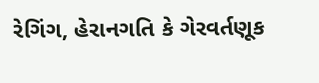રેગિંગ, હેરાનગતિ કે ગેરવર્તણૂક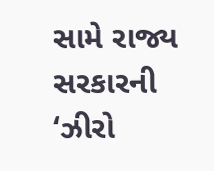સામે રાજ્ય સરકારની ‘ઝીરો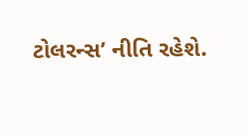ટોલરન્સ’ નીતિ રહેશે.